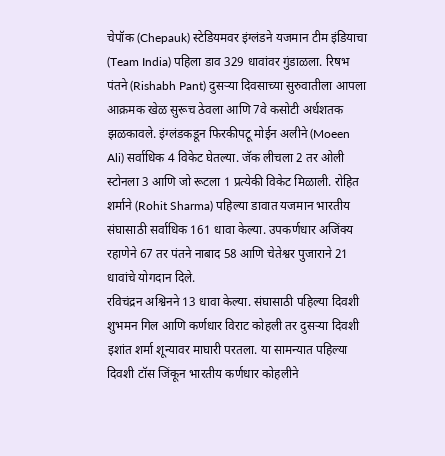चेपॉक (Chepauk) स्टेडियमवर इंग्लंडने यजमान टीम इंडियाचा (Team India) पहिला डाव 329 धावांवर गुंडाळला. रिषभ पंतने (Rishabh Pant) दुसऱ्या दिवसाच्या सुरुवातीला आपला आक्रमक खेळ सुरूच ठेवला आणि 7वे कसोटी अर्धशतक झळकावले. इंग्लंडकडून फिरकीपटू मोईन अलीने (Moeen Ali) सर्वाधिक 4 विकेट घेतल्या. जॅक लीचला 2 तर ओली स्टोनला 3 आणि जो रूटला 1 प्रत्येकी विकेट मिळाली. रोहित शर्माने (Rohit Sharma) पहिल्या डावात यजमान भारतीय संघासाठी सर्वाधिक 161 धावा केल्या. उपकर्णधार अजिंक्य रहाणेने 67 तर पंतने नाबाद 58 आणि चेतेश्वर पुजाराने 21 धावांचे योगदान दिले.
रविचंद्रन अश्विनने 13 धावा केल्या. संघासाठी पहिल्या दिवशी शुभमन गिल आणि कर्णधार विराट कोहली तर दुसऱ्या दिवशी इशांत शर्मा शून्यावर माघारी परतला. या सामन्यात पहिल्या दिवशी टॉस जिंकून भारतीय कर्णधार कोहलीने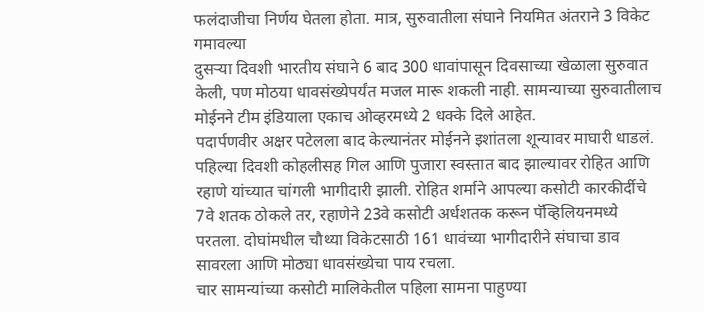फलंदाजीचा निर्णय घेतला होता. मात्र, सुरुवातीला संघाने नियमित अंतराने 3 विकेट गमावल्या
दुसऱ्या दिवशी भारतीय संघाने 6 बाद 300 धावांपासून दिवसाच्या खेळाला सुरुवात केली, पण मोठया धावसंख्येपर्यंत मजल मारू शकली नाही. सामन्याच्या सुरुवातीलाच मोईनने टीम इंडियाला एकाच ओव्हरमध्ये 2 धक्के दिले आहेत.
पदार्पणवीर अक्षर पटेलला बाद केल्यानंतर मोईनने इशांतला शून्यावर माघारी धाडलं. पहिल्या दिवशी कोहलीसह गिल आणि पुजारा स्वस्तात बाद झाल्यावर रोहित आणि रहाणे यांच्यात चांगली भागीदारी झाली. रोहित शर्माने आपल्या कसोटी कारकीर्दीचे 7वे शतक ठोकले तर, रहाणेने 23वे कसोटी अर्धशतक करून पॅव्हिलियनमध्ये परतला. दोघांमधील चौथ्या विकेटसाठी 161 धावंच्या भागीदारीने संघाचा डाव सावरला आणि मोठ्या धावसंख्येचा पाय रचला.
चार सामन्यांच्या कसोटी मालिकेतील पहिला सामना पाहुण्या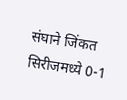संघाने जिंकत सिरीजमध्ये 0-1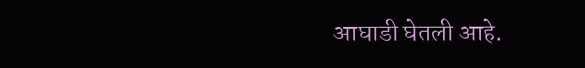आघाडी घेतली आहे.